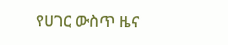የሀገር ውስጥ ዜና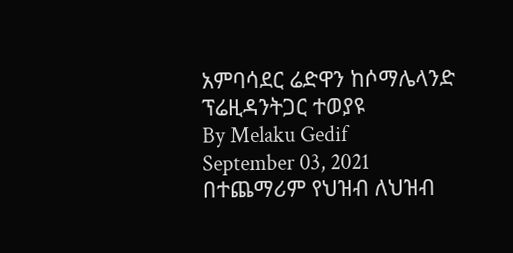አምባሳደር ሬድዋን ከሶማሌላንድ ፕሬዚዳንትጋር ተወያዩ
By Melaku Gedif
September 03, 2021
በተጨማሪም የህዝብ ለህዝብ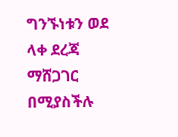ግንኙነቱን ወደ ላቀ ደረጃ ማሸጋገር በሚያስችሉ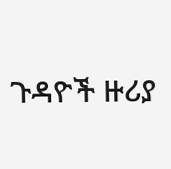ጉዳዮች ዙሪያ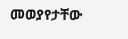መወያየታቸው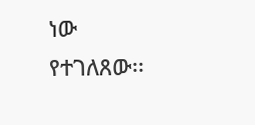ነው የተገለጸው፡፡